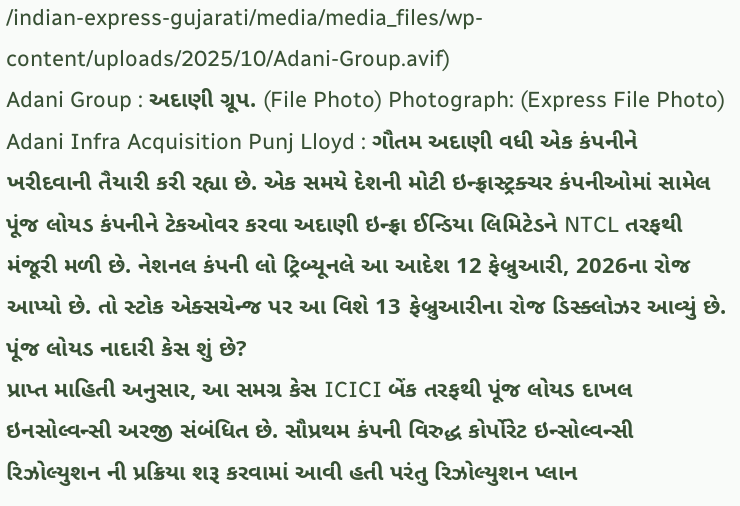/indian-express-gujarati/media/media_files/wp-content/uploads/2025/10/Adani-Group.avif)
Adani Group : અદાણી ગ્રૂપ. (File Photo) Photograph: (Express File Photo)
Adani Infra Acquisition Punj Lloyd : ગૌતમ અદાણી વધી એક કંપનીને ખરીદવાની તૈયારી કરી રહ્યા છે. એક સમયે દેશની મોટી ઇન્ફ્રાસ્ટ્રક્ચર કંપનીઓમાં સામેલ પૂંજ લોયડ કંપનીને ટેકઓવર કરવા અદાણી ઇન્ફ્રા ઈન્ડિયા લિમિટેડને NTCL તરફથી મંજૂરી મળી છે. નેશનલ કંપની લો ટ્રિબ્યૂનલે આ આદેશ 12 ફેબ્રુઆરી, 2026ના રોજ આપ્યો છે. તો સ્ટોક એક્સચેન્જ પર આ વિશે 13 ફેબ્રુઆરીના રોજ ડિસ્ક્લોઝર આવ્યું છે.
પૂંજ લોયડ નાદારી કેસ શું છે?
પ્રાપ્ત માહિતી અનુસાર, આ સમગ્ર કેસ ICICI બેંક તરફથી પૂંજ લોયડ દાખલ ઇનસોલ્વન્સી અરજી સંબંધિત છે. સૌપ્રથમ કંપની વિરુદ્ધ કોર્પોરેટ ઇન્સોલ્વન્સી રિઝોલ્યુશન ની પ્રક્રિયા શરૂ કરવામાં આવી હતી પરંતુ રિઝોલ્યુશન પ્લાન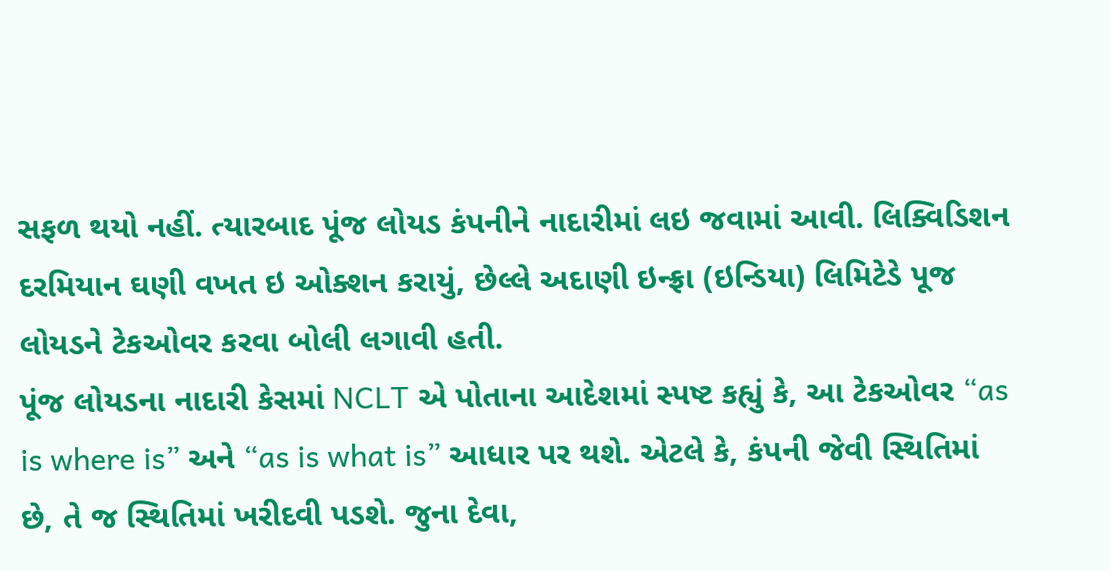સફળ થયો નહીં. ત્યારબાદ પૂંજ લોયડ કંપનીને નાદારીમાં લઇ જવામાં આવી. લિક્વિડિશન દરમિયાન ઘણી વખત ઇ ઓક્શન કરાયું, છેલ્લે અદાણી ઇન્ફ્રા (ઇન્ડિયા) લિમિટેડે પૂજ લોયડને ટેકઓવર કરવા બોલી લગાવી હતી.
પૂંજ લોયડના નાદારી કેસમાં NCLT એ પોતાના આદેશમાં સ્પષ્ટ કહ્યું કે, આ ટેકઓવર “as is where is” અને “as is what is” આધાર પર થશે. એટલે કે, કંપની જેવી સ્થિતિમાં છે, તે જ સ્થિતિમાં ખરીદવી પડશે. જુના દેવા,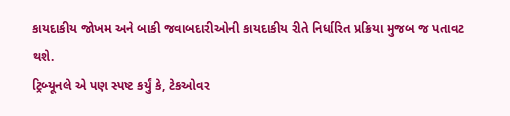કાયદાકીય જોખમ અને બાકી જવાબદારીઓની કાયદાકીય રીતે નિર્ધારિત પ્રક્રિયા મુજબ જ પતાવટ થશે.
ટ્રિબ્યૂનલે એ પણ સ્પષ્ટ કર્યું કે, ટેકઓવર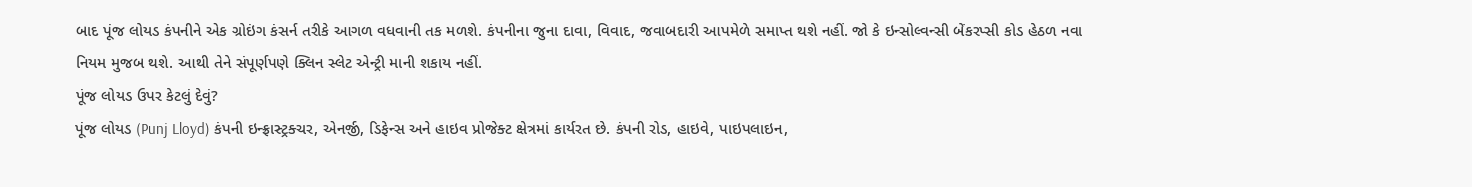બાદ પૂંજ લોયડ કંપનીને એક ગ્રોઇંગ કંસર્ન તરીકે આગળ વધવાની તક મળશે. કંપનીના જુના દાવા, વિવાદ, જવાબદારી આપમેળે સમાપ્ત થશે નહીં. જો કે ઇન્સોલ્વન્સી બેંકરપ્સી કોડ હેઠળ નવા નિયમ મુજબ થશે. આથી તેને સંપૂર્ણપણે ક્લિન સ્લેટ એન્ટ્રી માની શકાય નહીં.
પૂંજ લોયડ ઉપર કેટલું દેવું?
પૂંજ લોયડ (Punj Lloyd) કંપની ઇન્ફ્રાસ્ટ્રક્ચર, એનર્જી, ડિફેન્સ અને હાઇવ પ્રોજેક્ટ ક્ષેત્રમાં કાર્યરત છે. કંપની રોડ, હાઇવે, પાઇપલાઇન,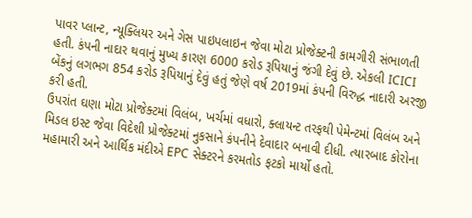પાવર પ્લાન્ટ, ન્યૂક્લિયર અને ગેસ પાઇપલાઇન જેવા મોટા પ્રોજેક્ટની કામગીરી સંભાળતી હતી. કંપની નાદાર થવાનું મુખ્ય કારણ 6000 કરોડ રૂપિયાનું જંગી દેવું છે. એકલી ICICI બેંકનું લગભગ 854 કરોડ રૂપિયાનું દેવું હતું જેણે વર્ષ 2019માં કંપની વિરુદ્ધ નાદારી અરજી કરી હતી.
ઉપરાંત ઘણા મોટા પ્રોજેક્ટમાં વિલંબ, ખર્ચમાં વધારો, ક્લાયન્ટ તરફથી પેમેન્ટમાં વિલંબ અને મિડલ ઇસ્ટ જેવા વિદેશી પ્રોજેક્ટમાં નુકસાને કંપનીને દેવાદાર બનાવી દીધી. ત્યારબાદ કોરોના મહામારી અને આર્થિક મંદીએ EPC સેક્ટરને કરમતોડ ફટકો માર્યો હતો.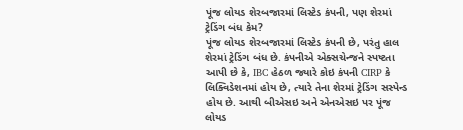પૂંજ લોયડ શેરબજારમાં લિસ્ટેડ કંપની, પણ શેરમાં ટ્રેડિંગ બંધ કેમ?
પૂંજ લોયડ શેરબજારમાં લિસ્ટેડ કંપની છે, પરંતુ હાલ શેરમાં ટ્રેડિંગ બંધ છે. કંપનીએ એક્સચેન્જને સ્પષ્ટતા આપી છે કે, IBC હેઠળ જ્યારે કોઇ કંપની CIRP કે લિક્વિડેશનમાં હોય છે, ત્યારે તેના શેરમાં ટ્રેડિંગ સસ્પેન્ડ હોય છે. આથી બીએસઇ અને એનએસઇ પર પૂંજ લોયડ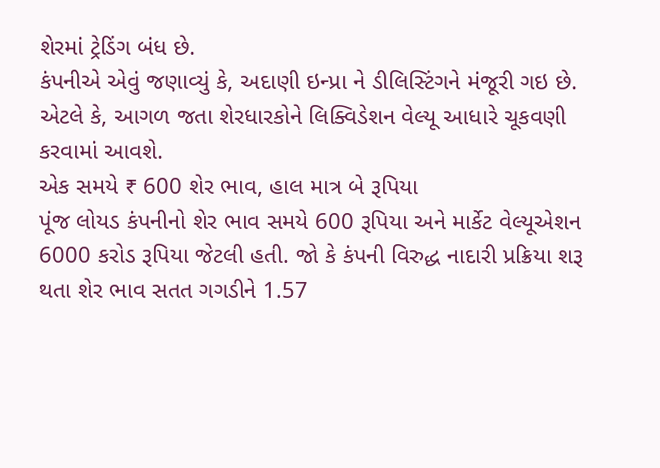શેરમાં ટ્રેડિંગ બંધ છે.
કંપનીએ એવું જણાવ્યું કે, અદાણી ઇન્પ્રા ને ડીલિસ્ટિંગને મંજૂરી ગઇ છે. એટલે કે, આગળ જતા શેરધારકોને લિક્વિડેશન વેલ્યૂ આધારે ચૂકવણી કરવામાં આવશે.
એક સમયે ₹ 600 શેર ભાવ, હાલ માત્ર બે રૂપિયા
પૂંજ લોયડ કંપનીનો શેર ભાવ સમયે 600 રૂપિયા અને માર્કેટ વેલ્યૂએશન 6000 કરોડ રૂપિયા જેટલી હતી. જો કે કંપની વિરુદ્ધ નાદારી પ્રક્રિયા શરૂ થતા શેર ભાવ સતત ગગડીને 1.57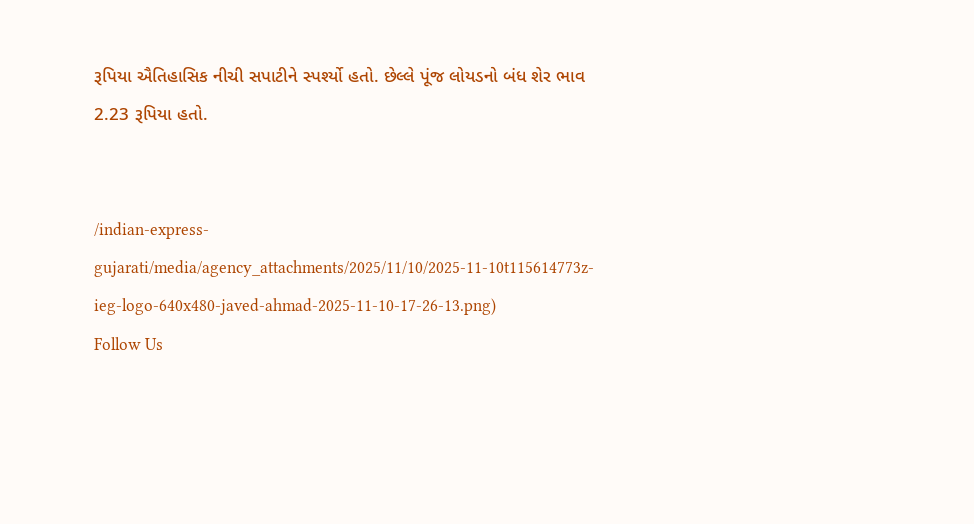રૂપિયા ઐતિહાસિક નીચી સપાટીને સ્પર્શ્યો હતો. છેલ્લે પૂંજ લોયડનો બંધ શેર ભાવ 2.23 રૂપિયા હતો.


/indian-express-gujarati/media/agency_attachments/2025/11/10/2025-11-10t115614773z-ieg-logo-640x480-javed-ahmad-2025-11-10-17-26-13.png)
Follow Us